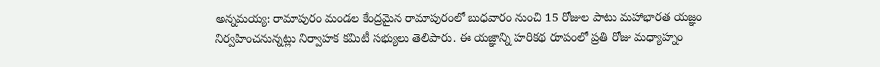అన్నమయ్య: రామాపురం మండల కేంద్రమైన రామాపురంలో బుధవారం నుంచి 15 రోజుల పాటు మహాభారత యజ్ఞం నిర్వహించనున్నట్లు నిర్వాహక కమిటీ సభ్యులు తెలిపారు. ఈ యజ్ఞాన్ని హరికథ రూపంలో ప్రతి రోజు మధ్యాహ్నం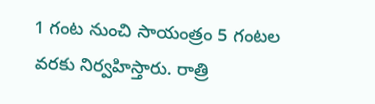1 గంట నుంచి సాయంత్రం 5 గంటల వరకు నిర్వహిస్తారు. రాత్రి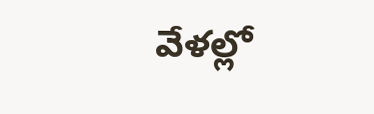వేళల్లో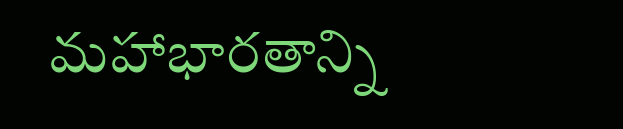మహాభారతాన్ని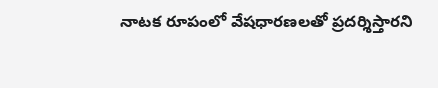నాటక రూపంలో వేషధారణలతో ప్రదర్శిస్తారని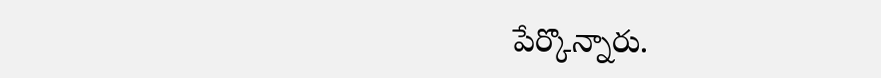పేర్కొన్నారు.